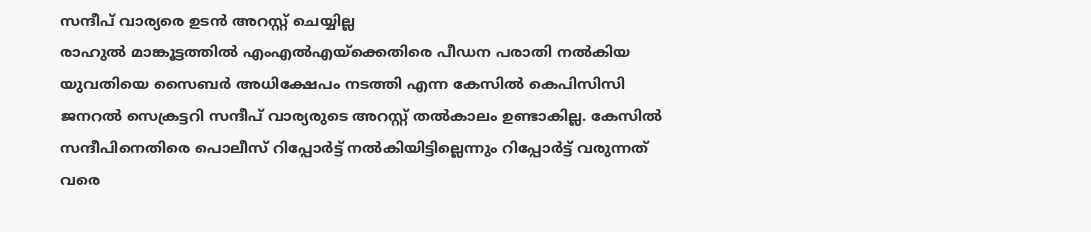സന്ദീപ് വാര്യരെ ഉടൻ അറസ്റ്റ് ചെയ്യില്ല
രാഹുൽ മാങ്കൂട്ടത്തിൽ എംഎൽഎയ്ക്കെതിരെ പീഡന പരാതി നൽകിയ യുവതിയെ സൈബർ അധിക്ഷേപം നടത്തി എന്ന കേസിൽ കെപിസിസി ജനറൽ സെക്രട്ടറി സന്ദീപ് വാര്യരുടെ അറസ്റ്റ് തൽകാലം ഉണ്ടാകില്ല. കേസിൽ സന്ദീപിനെതിരെ പൊലീസ് റിപ്പോർട്ട് നൽകിയിട്ടില്ലെന്നും റിപ്പോർട്ട് വരുന്നത് വരെ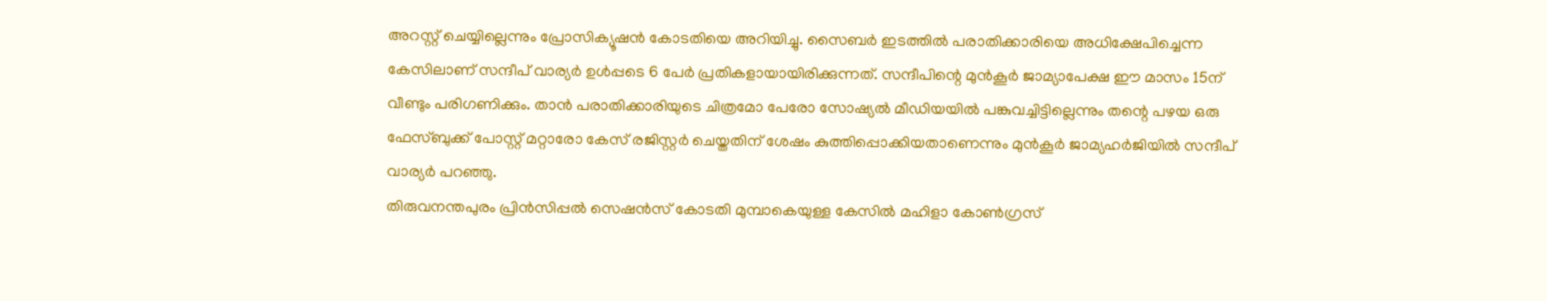അറസ്റ്റ് ചെയ്യില്ലെന്നും പ്രോസിക്യൂഷൻ കോടതിയെ അറിയിച്ചു. സൈബർ ഇടത്തിൽ പരാതിക്കാരിയെ അധിക്ഷേപിച്ചെന്ന കേസിലാണ് സന്ദീപ് വാര്യർ ഉൾപ്പടെ 6 പേർ പ്രതികളായായിരിക്കുന്നത്. സന്ദീപിന്റെ മുൻകൂർ ജാമ്യാപേക്ഷ ഈ മാസം 15ന് വീണ്ടും പരിഗണിക്കും. താൻ പരാതിക്കാരിയുടെ ചിത്രമോ പേരോ സോഷ്യൽ മീഡിയയിൽ പങ്കുവച്ചിട്ടില്ലെന്നും തന്റെ പഴയ ഒരു ഫേസ്ബുക്ക് പോസ്റ്റ് മറ്റാരോ കേസ് രജിസ്റ്റർ ചെയ്തതിന് ശേഷം കുത്തിപ്പൊക്കിയതാണെന്നും മുൻകൂർ ജാമ്യഹർജിയിൽ സന്ദീപ് വാര്യർ പറഞ്ഞു.
തിരുവനന്തപുരം പ്രിൻസിപ്പൽ സെഷൻസ് കോടതി മുമ്പാകെയുള്ള കേസിൽ മഹിളാ കോൺഗ്രസ്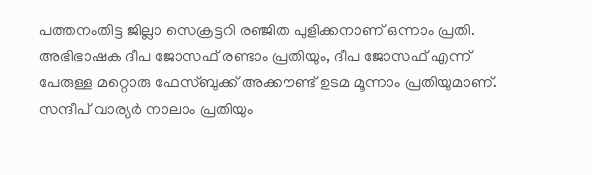പത്തനംതിട്ട ജില്ലാ സെക്രട്ടറി രഞ്ജിത പുളിക്കനാണ് ഒന്നാം പ്രതി. അഭിഭാഷക ദീപ ജോസഫ് രണ്ടാം പ്രതിയും, ദീപ ജോസഫ് എന്ന് പേരുള്ള മറ്റൊരു ഫേസ്ബുക്ക് അക്കൗണ്ട് ഉടമ മൂന്നാം പ്രതിയുമാണ്. സന്ദീപ് വാര്യർ നാലാം പ്രതിയും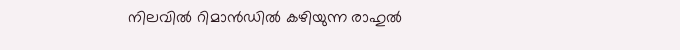നിലവിൽ റിമാൻഡിൽ കഴിയുന്ന രാഹുൽ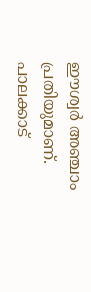ഈശ്വർ അഞ്ചാം പ്രതിയുമാണ്. പാലക്കാട്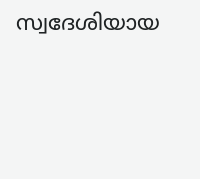സ്വദേശിയായ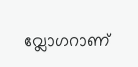വ്ലോഗറാണ്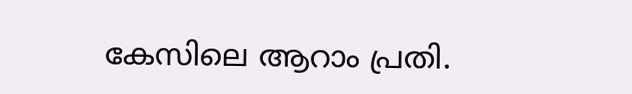കേസിലെ ആറാം പ്രതി.